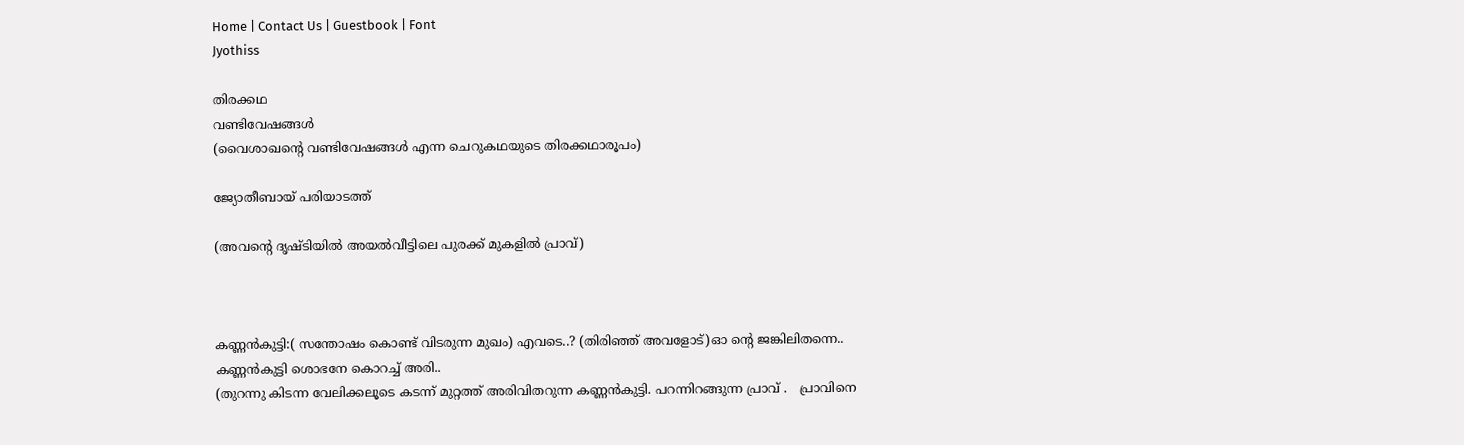Home | Contact Us | Guestbook | Font
Jyothiss

തിരക്കഥ
വണ്ടിവേഷങ്ങൾ
(വൈശാഖന്റെ വണ്ടിവേഷങ്ങൾ എന്ന ചെറുകഥയുടെ തിരക്കഥാരൂപം)

ജ്യോതീബായ് പരിയാടത്ത്

(അവന്റെ ദൃഷ്ടിയിൽ അയൽവീട്ടിലെ പുരക്ക്‌ മുകളിൽ പ്രാവ്‌)



കണ്ണൻകുട്ടി:( സന്തോഷം കൊണ്ട്‌ വിടരുന്ന മുഖം) എവടെ..? (തിരിഞ്ഞ്‌ അവളോട്‌)ഓ ന്റെ ജങ്കിലിതന്നെ..
കണ്ണൻകുട്ടി ശൊഭനേ കൊറച്ച്‌ അരി..
(തുറന്നു കിടന്ന വേലിക്കലൂടെ കടന്ന്‌ മുറ്റത്ത്‌ അരിവിതറുന്ന കണ്ണൻകുട്ടി. പറന്നിറങ്ങുന്ന പ്രാവ്‌ .   പ്രാവിനെ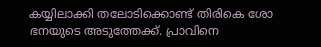കയ്യിലാക്കി തലോടിക്കൊണ്ട്‌ തിരികെ ശോ ഭനയുടെ അടുത്തേക്ക്‌. പ്രാവിനെ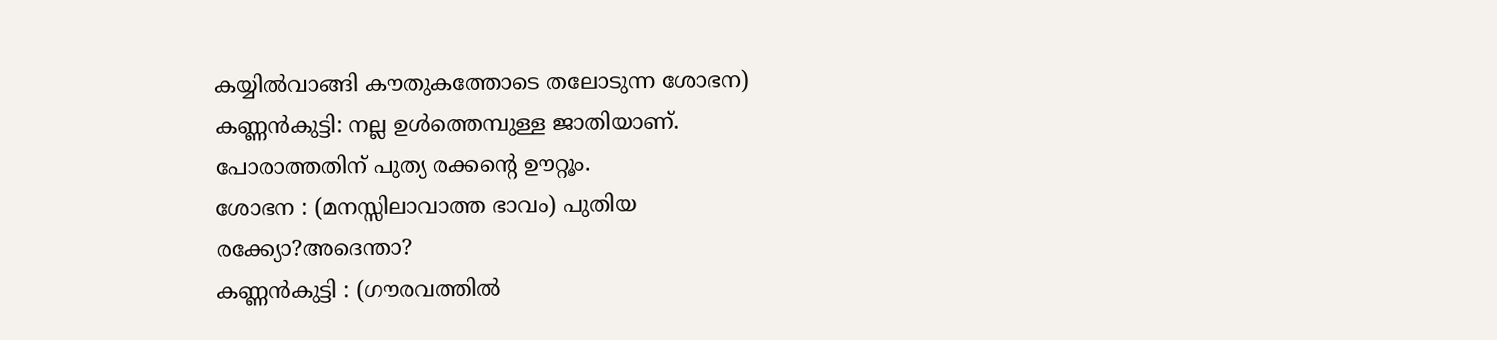കയ്യിൽവാങ്ങി കൗതുകത്തോടെ തലോടുന്ന ശോഭന)
കണ്ണൻകുട്ടി: നല്ല ഉൾത്തെമ്പുള്ള ജാതിയാണ്‌.  പോരാത്തതിന്‌ പുത്യ രക്കന്റെ ഊറ്റൂം.
ശോഭന : (മനസ്സിലാവാത്ത ഭാവം) പുതിയ രക്ക്യോ?അദെന്താ?
കണ്ണൻകുട്ടി : (ഗൗരവത്തിൽ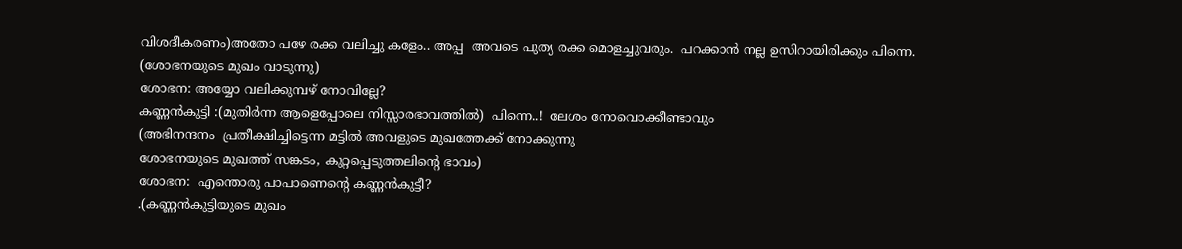വിശദീകരണം)അതോ പഴേ രക്ക വലിച്ചു കളേം.. അപ്പ  അവടെ പുത്യ രക്ക മൊളച്ചുവരും.  പറക്കാൻ നല്ല ഉസിറായിരിക്കും പിന്നെ.
(ശോഭനയുടെ മുഖം വാടുന്നു)
ശോഭന: അയ്യോ വലിക്കുമ്പഴ്‌ നോവില്ലേ?
കണ്ണൻകുട്ടി :(മുതിർന്ന ആളെപ്പോലെ നിസ്സാരഭാവത്തിൽ)  പിന്നെ..!  ലേശം നോവൊക്കീണ്ടാവും
(അഭിനന്ദനം  പ്രതീക്ഷിച്ചിട്ടെന്ന മട്ടിൽ അവളുടെ മുഖത്തേക്ക്‌ നോക്കുന്നു
ശോഭനയുടെ മുഖത്ത്‌ സങ്കടം, കുറ്റപ്പെടുത്തലിന്റെ ഭാവം)
ശോഭന:  എന്തൊരു പാപാണെന്റെ കണ്ണൻകുട്ടീ?
.(കണ്ണൻകുട്ടിയുടെ മുഖം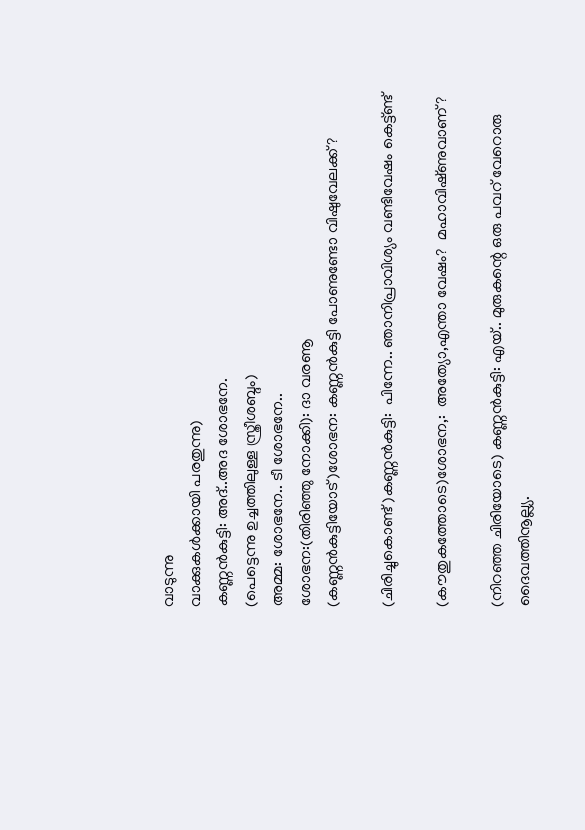വാടുന്നു
വാക്കുകൾക്കായി പരതുന്നു)
കണ്ണൻകുട്ടി: അദ്‌..അദ ശോഭനേ.
(പെട്ടെന്നു ഉച്ചത്തിലുള്ള സ്ത്രീശബ്ദം)
അമ്മ: ശോഭനേ.. ടീ ശോഭനേ..
ശോഭന:(തിരിഞ്ഞു നോക്കി): ദാ വരണൂ
(കണ്ണൻകുട്ടിയോട്‌)ശോഭന: കണ്ണൻകുട്ടി പോണുണ്ടോ വിഷുവേലക്ക്‌?

(ചിരിച്ചുകൊണ്ട്‌ )കണ്ണൻകുട്ടി:  പിന്നേ.. ഞാനിപ്രാവിശ്യം വണ്ടിവേഷം കെട്ട്ണ്ട്‌

(കൗതുകത്തോടെ)ശോഭന,:  അത്യോ,എന്താ വേഷം?  മഹാവിഷ്‌ണുവാണ്‌?

(നിറഞ്ഞ ചിരിയോടെ) കണ്ണൻകുട്ടി: എയ്‌.. മുരുകന്റെ ഒരു പവറ്‌ വേറൊരു ദൈവത്തിനൂല്ല്യ.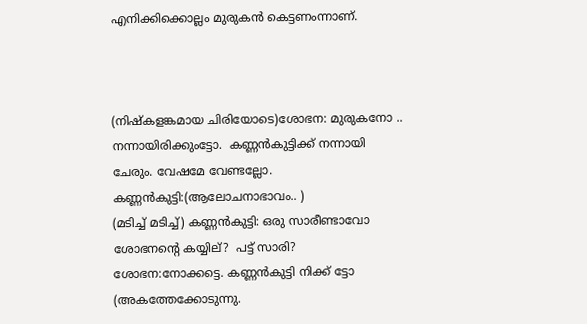എനിക്കിക്കൊല്ലം മുരുകൻ കെട്ടണംന്നാണ്‌.



(നിഷ്കളങ്കമായ ചിരിയോടെ)ശോഭന: മുരുകനോ .. നന്നായിരിക്കുംട്ടോ.  കണ്ണൻകുട്ടിക്ക്‌ നന്നായി ചേരും. വേഷമേ വേണ്ടല്ലോ.
കണ്ണൻകുട്ടി:(ആലോചനാഭാവം.. )
(മടിച്ച്‌ മടിച്ച്‌) കണ്ണൻകുട്ടി: ഒരു സാരീണ്ടാവോ ശോഭനന്റെ കയ്യില്‌?  പട്ട്‌ സാരി?
ശോഭന:നോക്കട്ടെ. കണ്ണൻകുട്ടി നിക്ക്‌ ട്ടോ
(അകത്തേക്കോടുന്നു.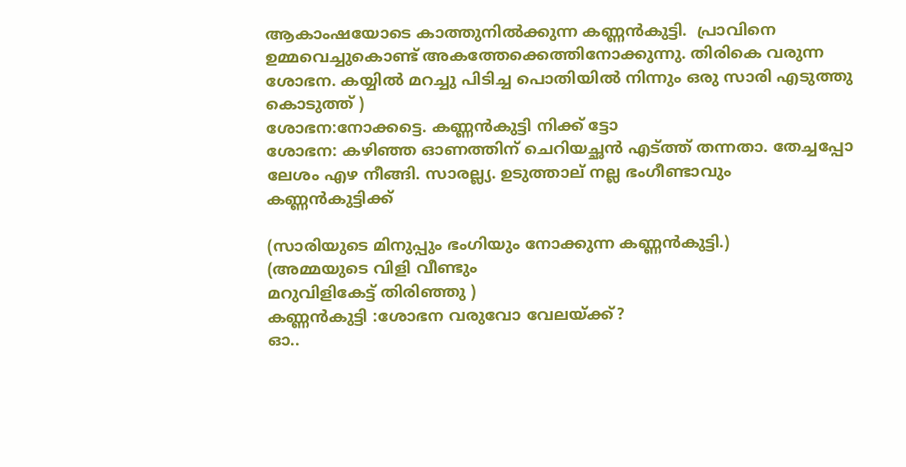ആകാംഷയോടെ കാത്തുനിൽക്കുന്ന കണ്ണൻകുട്ടി.  പ്രാവിനെ ഉമ്മവെച്ചുകൊണ്ട്‌ അകത്തേക്കെത്തിനോക്കുന്നു. തിരികെ വരുന്ന ശോഭന. കയ്യിൽ മറച്ചു പിടിച്ച പൊതിയിൽ നിന്നും ഒരു സാരി എടുത്തു കൊടുത്ത്‌ )
ശോഭന:നോക്കട്ടെ. കണ്ണൻകുട്ടി നിക്ക്‌ ട്ടോ
ശോഭന: കഴിഞ്ഞ ഓണത്തിന്‌ ചെറിയച്ഛൻ എട്ത്ത്‌ തന്നതാ. തേച്ചപ്പോ ലേശം എഴ നീങ്ങി. സാരല്ല്യ. ഉടുത്താല്‌ നല്ല ഭംഗീണ്ടാവും കണ്ണൻകുട്ടിക്ക്‌

(സാരിയുടെ മിനുപ്പും ഭംഗിയും നോക്കുന്ന കണ്ണൻകുട്ടി.)
(അമ്മയുടെ വിളി വീണ്ടും
മറുവിളികേട്ട്‌ തിരിഞ്ഞു )
കണ്ണൻകുട്ടി :ശോഭന വരുവോ വേലയ്ക്ക്‌?
ഓ..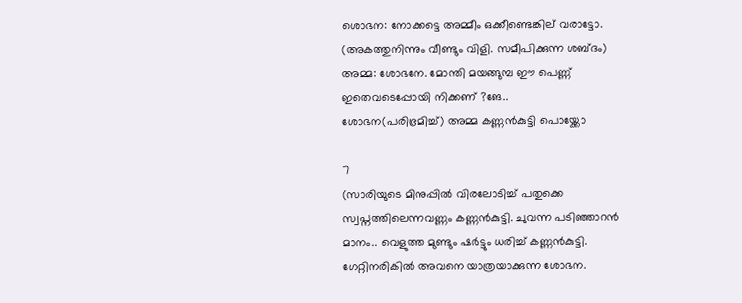ശൊഭന: നോക്കട്ടെ അമ്മീം ഒക്കീണ്ടെങ്കില്‌ വരാട്ടോ.
(അകത്തുനിന്നും വീണ്ടും വിളി. സമീപിക്കുന്ന ശബ്ദം)
അമ്മ: ശോഭനേ. മോന്തി മയങ്ങുമ്പ ഈ പെണ്ണ്‌ ഇതെവടെപ്പോയി നിക്കണ്‌ ?ങേ..
ശോഭന(പരിഭ്രമിച്ച്‌) അമ്മ കണ്ണൻകുട്ടി പൊയ്ക്കോ

7
(സാരിയുടെ മിനുപ്പിൽ വിരലോടിച്ച്‌ പതുക്കെ സ്വപ്നത്തിലെന്നവണ്ണം കണ്ണൻകുട്ടി. ചുവന്ന പടിഞ്ഞാറൻ മാനം.. വെളുത്ത മുണ്ടും ഷർട്ടും ധരിച്ച്‌ കണ്ണൻകുട്ടി. ഗേറ്റിനരികിൽ അവനെ യാത്രയാക്കുന്ന ശോഭന.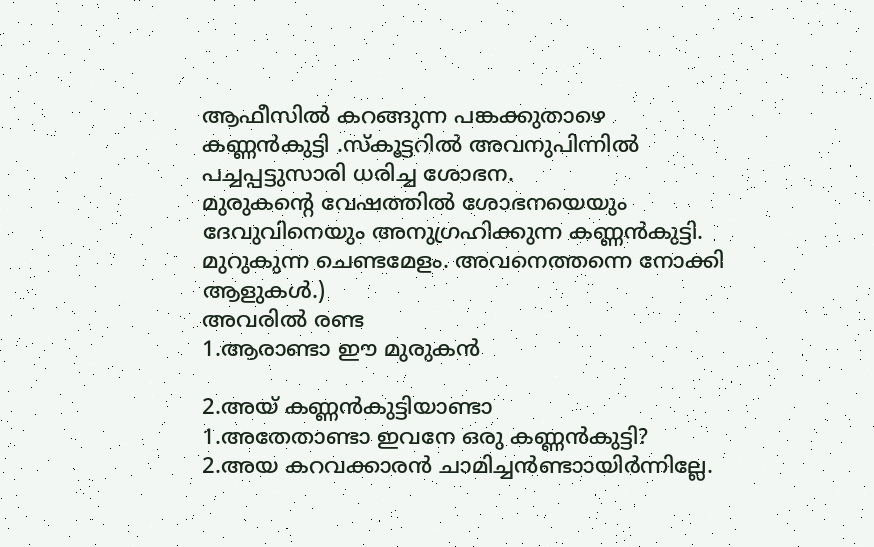ആഫീസിൽ കറങ്ങുന്ന പങ്കക്കുതാഴെ കണ്ണൻകുട്ടി .സ്കൂട്ടറിൽ അവനുപിന്നിൽ പച്ചപ്പട്ടുസാരി ധരിച്ച ശോഭന.
മുരുകന്റെ വേഷത്തിൽ ശോഭനയെയും ദേവുവിനെയും അനുഗ്രഹിക്കുന്ന കണ്ണൻകുട്ടി. മുറുകുന്ന ചെണ്ടമേളം. അവനെത്തന്നെ നോക്കി ആളുകൾ.)
അവരിൽ രണ്ട
1.ആരാണ്ടാ ഈ മുരുകൻ

2.അയ്‌ കണ്ണൻകുട്ടിയാണ്ടാ
1.അതേതാണ്ടാ ഇവനേ ഒരു കണ്ണൻകുട്ടി?
2.അയ കറവക്കാരൻ ചാമിച്ചൻണ്ടാ‍ായിർന്നില്ലേ.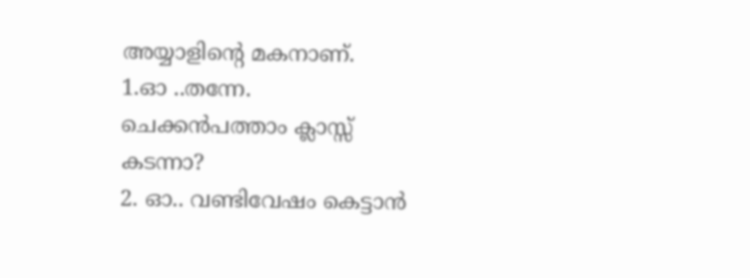അയ്യാളിന്റെ മകനാണ്‌.
1.ഓ ..തന്നേ. ചെക്കൻപത്താം ക്ലാസ്സ്‌ കടന്നാ?
2. ഓ.. വണ്ടിവേഷം കെട്ടാൻ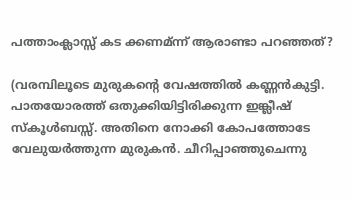പത്താംക്ലാസ്സ്‌ കട ക്കണമ്ന്ന്‌ ആരാണ്ടാ പറഞ്ഞത്‌?

(വരമ്പിലൂടെ മുരുകന്റെ വേഷത്തിൽ കണ്ണൻകുട്ടി.
പാതയോരത്ത്‌ ഒതുക്കിയിട്ടിരിക്കുന്ന ഇങ്ക്ലീഷ്‌ സ്കൂൾബസ്സ്‌. അതിനെ നോക്കി കോപത്തോടേ വേലുയർത്തുന്ന മുരുകൻ. ചീറിപ്പാഞ്ഞുചെന്നു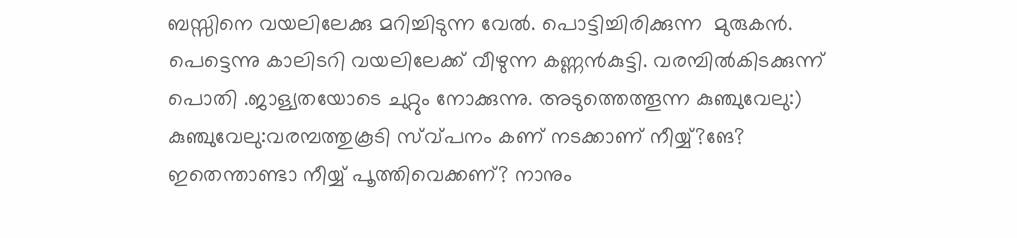ബസ്സിനെ വയലിലേക്കു മറിച്ചിടുന്ന വേൽ. പൊട്ടിച്ചിരിക്കുന്ന  മുരുകൻ.
പെട്ടെന്നു കാലിടറി വയലിലേക്ക്‌ വീഴുന്ന കണ്ണൻകുട്ടി. വരമ്പിൽകിടക്കുന്ന്‌ പൊതി .ജാള്യതയോടെ ചുറ്റും നോക്കുന്നു. അടുത്തെത്തൂന്ന കുഞ്ചുവേലു:)
കുഞ്ചുവേലു:വരമ്പത്തുകൂടി സ്വ്പനം കണ്‌ നടക്കാണ്‌ നീയ്യ്‌?ങേ?
ഇതെന്താണ്ടാ നീയ്യ്‌ പൂത്തിവെക്കണ്‌? നാനും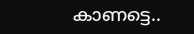കാണട്ടെ..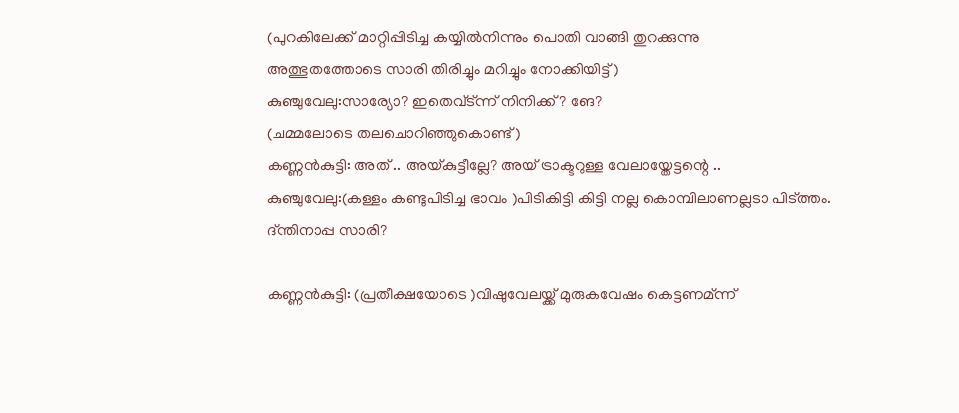(പുറകിലേക്ക്‌ മാറ്റിപ്പിടിച്ച കയ്യിൽനിന്നും പൊതി വാങ്ങി തുറക്കുന്നു
അത്ഭുതത്തോടെ സാരി തിരിച്ചും മറിച്ചും നോക്കിയിട്ട്‌)
കുഞ്ചുവേലു:സാര്യോ? ഇതെവ്ട്ന്ന്‌ നിനിക്ക്‌? ങേ?
(ചമ്മലോടെ തലചൊറിഞ്ഞുകൊണ്ട്‌)
കണ്ണൻകുട്ടി: അത്‌ .. അയ്‌കുട്ടീല്ലേ? അയ്‌ ട്രാക്ടറുള്ള വേലായ്തേട്ടന്റെ ..
കുഞ്ചുവേലു:(കള്ളം കണ്ടുപിടിച്ച ഭാവം )പിടികിട്ടി കിട്ടി നല്ല കൊമ്പിലാണല്ലടാ പിട്ത്തം. ദ്ന്തിനാപ്പ സാരി?

കണ്ണൻകുട്ടി: (പ്രതീക്ഷയോടെ )വിഷുവേലയ്ക്ക്‌ മുരുകവേഷം കെട്ടണമ്ന്ന്‌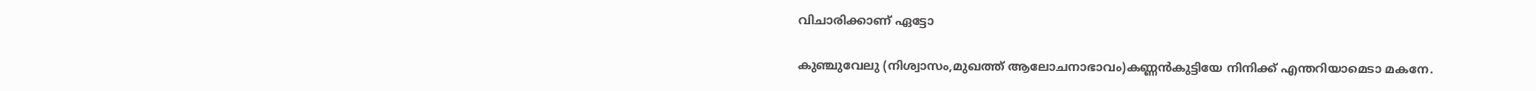വിചാരിക്കാണ്‌ ഏട്ടോ

കുഞ്ചുവേലു (നിശ്വാസം,മുഖത്ത്‌ ആലോചനാഭാവം)കണ്ണൻകുട്ടിയേ നിനിക്ക്‌ എന്തറിയാമെടാ മകനേ.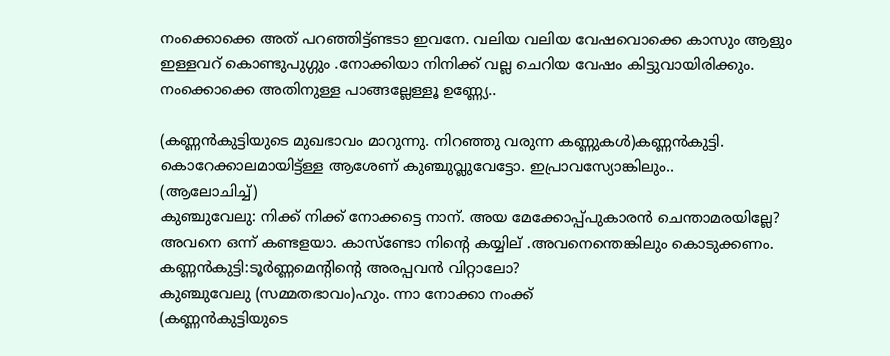നംക്കൊക്കെ അത്‌ പറഞ്ഞിട്ട്ണ്ടടാ ഇവനേ. വലിയ വലിയ വേഷവൊക്കെ കാസും ആളും ഇള്ളവറ്‌ കൊണ്ടുപുഗ്ഗും .നോക്കിയാ നിനിക്ക്‌ വല്ല ചെറിയ വേഷം കിട്ടുവായിരിക്കും. നംക്കൊക്കെ അതിനുള്ള പാങ്ങല്ലേള്ളൂ ഉണ്ണ്യേ..

(കണ്ണൻകുട്ടിയുടെ മുഖഭാവം മാറുന്നു. നിറഞ്ഞു വരുന്ന കണ്ണുകൾ)കണ്ണൻകുട്ടി. കൊറേക്കാലമായിട്ട്ള്ള ആശേണ്‌ കുഞ്ചുവ്ലുവേട്ടോ. ഇപ്രാവസ്യോങ്കിലും..
(ആലോചിച്ച്‌)
കുഞ്ചുവേലു: നിക്ക്‌ നിക്ക്‌ നോക്കട്ടെ നാന്‌. അയ മേക്കോപ്പ്പുകാരൻ ചെന്താമരയില്ലേ? അവനെ ഒന്ന്‌ കണ്ടളയാ. കാസ്ണ്ടോ നിന്റെ കയ്യില്‌ .അവനെന്തെങ്കിലും കൊടുക്കണം.
കണ്ണൻകുട്ടി:ടൂർണ്ണമെന്റിന്റെ അരപ്പവൻ വിറ്റാലോ?
കുഞ്ചുവേലു (സമ്മതഭാവം)ഹും. ന്നാ നോക്കാ നംക്ക്‌
(കണ്ണൻകുട്ടിയുടെ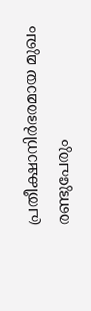പ്രതീക്ഷാനിർഭരമായ മുഖം
രണ്ടുപേരും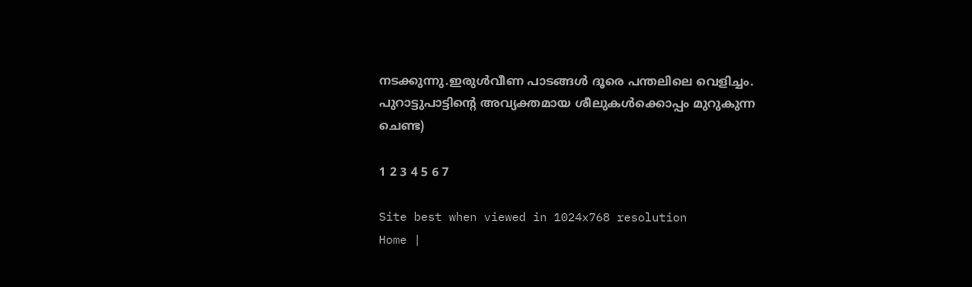നടക്കുന്നു.ഇരുൾവീണ പാടങ്ങൾ ദൂരെ പന്തലിലെ വെളിച്ചം. പുറാട്ടുപാട്ടിന്റെ അവ്യക്തമായ ശീലുകൾക്കൊപ്പം മുറുകുന്ന ചെണ്ട)

1 2 3 4 5 6 7

Site best when viewed in 1024x768 resolution
Home |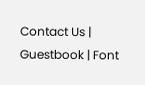Contact Us | Guestbook | Font